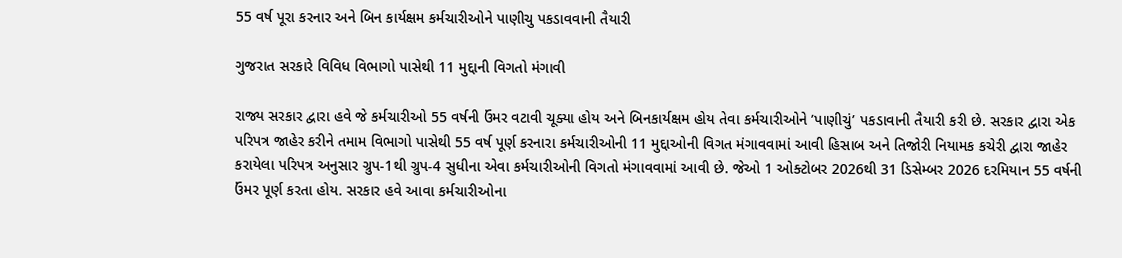55 વર્ષ પૂરા કરનાર અને બિન કાર્યક્ષમ કર્મચારીઓને પાણીચુ પકડાવવાની તૈયારી

ગુજરાત સરકારે વિવિધ વિભાગો પાસેથી 11 મુદ્દાની વિગતો મંગાવી

રાજ્ય સરકાર દ્વારા હવે જે કર્મચારીઓ 55 વર્ષની ઉંમર વટાવી ચૂક્યા હોય અને બિનકાર્યક્ષમ હોય તેવા કર્મચારીઓને ’પાણીચું’ પકડાવાની તૈયારી કરી છે. સરકાર દ્વારા એક પરિપત્ર જાહેર કરીને તમામ વિભાગો પાસેથી 55 વર્ષ પૂર્ણ કરનારા કર્મચારીઓની 11 મુદ્દાઓની વિગત મંગાવવામાં આવી હિસાબ અને તિજોરી નિયામક કચેરી દ્વારા જાહેર કરાયેલા પરિપત્ર અનુસાર ગ્રુપ-1થી ગ્રુપ-4 સુધીના એવા કર્મચારીઓની વિગતો મંગાવવામાં આવી છે. જેઓ 1 ઓક્ટોબર 2026થી 31 ડિસેમ્બર 2026 દરમિયાન 55 વર્ષની ઉંમર પૂર્ણ કરતા હોય. સરકાર હવે આવા કર્મચારીઓના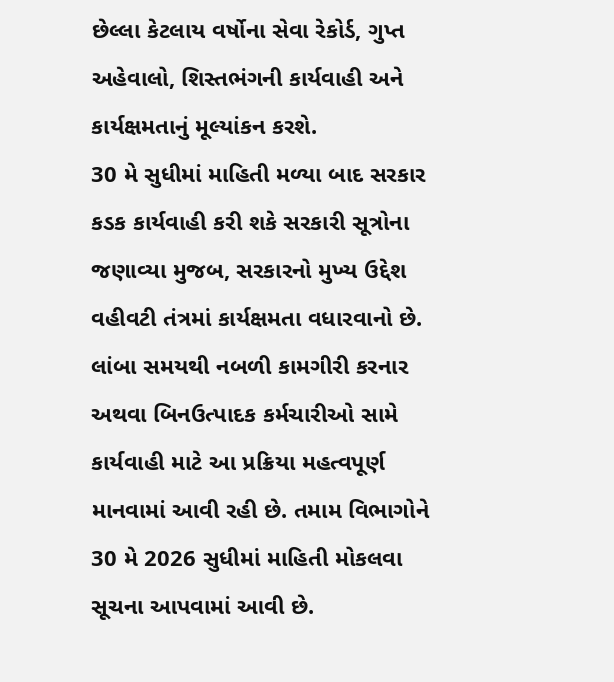છેલ્લા કેટલાય વર્ષોના સેવા રેકોર્ડ, ગુપ્ત અહેવાલો, શિસ્તભંગની કાર્યવાહી અને કાર્યક્ષમતાનું મૂલ્યાંકન કરશે.
30 મે સુધીમાં માહિતી મળ્યા બાદ સરકાર કડક કાર્યવાહી કરી શકે સરકારી સૂત્રોના જણાવ્યા મુજબ, સરકારનો મુખ્ય ઉદ્દેશ વહીવટી તંત્રમાં કાર્યક્ષમતા વધારવાનો છે. લાંબા સમયથી નબળી કામગીરી કરનાર અથવા બિનઉત્પાદક કર્મચારીઓ સામે કાર્યવાહી માટે આ પ્રક્રિયા મહત્વપૂર્ણ માનવામાં આવી રહી છે. તમામ વિભાગોને 30 મે 2026 સુધીમાં માહિતી મોકલવા સૂચના આપવામાં આવી છે.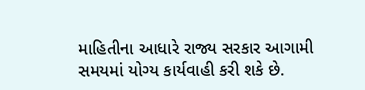માહિતીના આધારે રાજ્ય સરકાર આગામી સમયમાં યોગ્ય કાર્યવાહી કરી શકે છે.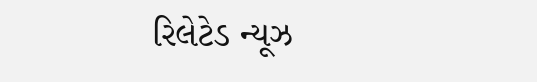રિલેટેડ ન્યૂઝ